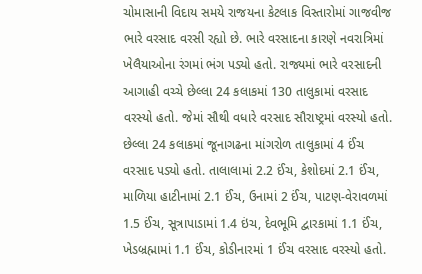ચોમાસાની વિદાય સમયે રાજયના કેટલાક વિસ્તારોમાં ગાજવીજ ભારે વરસાદ વરસી રહ્યો છે. ભારે વરસાદના કારણે નવરાત્રિમાં ખેલૈયાઓના રંગમાં ભંગ પડ્યો હતો. રાજ્યમાં ભારે વરસાદની આગાહી વચ્ચે છેલ્લા 24 કલાકમાં 130 તાલુકામાં વરસાદ વરસ્યો હતો. જેમાં સૌથી વધારે વરસાદ સૌરાષ્ટ્રમાં વરસ્યો હતો.
છેલ્લા 24 કલાકમાં જૂનાગઢના માંગરોળ તાલુકામાં 4 ઈંચ વરસાદ પડ્યો હતો. તાલાલામાં 2.2 ઈંચ, કેશોદમાં 2.1 ઈંચ, માળિયા હાટીનામાં 2.1 ઈંચ, ઉનામાં 2 ઈંચ, પાટણ-વેરાવળમાં 1.5 ઈંચ, સૂત્રાપાડામાં 1.4 ઇંચ, દેવભૂમિ દ્વારકામાં 1.1 ઈંચ, ખેડબ્રહ્મામાં 1.1 ઈંચ, કોડીનારમાં 1 ઈંચ વરસાદ વરસ્યો હતો.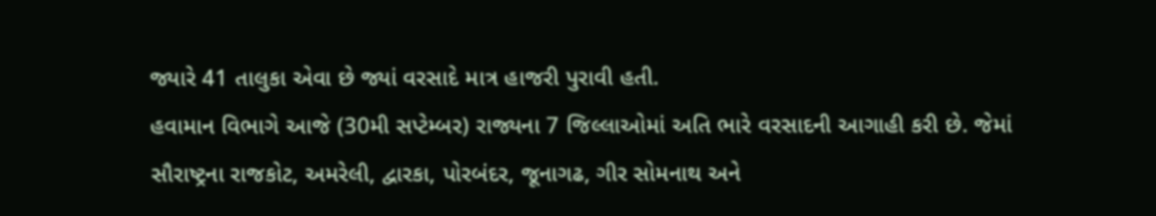જ્યારે 41 તાલુકા એવા છે જ્યાં વરસાદે માત્ર હાજરી પુરાવી હતી.
હવામાન વિભાગે આજે (30મી સપ્ટેમ્બર) રાજ્યના 7 જિલ્લાઓમાં અતિ ભારે વરસાદની આગાહી કરી છે. જેમાં સૌરાષ્ટ્રના રાજકોટ, અમરેલી, દ્વારકા, પોરબંદર, જૂનાગઢ, ગીર સોમનાથ અને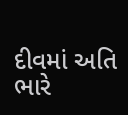દીવમાં અતિ ભારે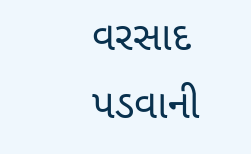વરસાદ પડવાની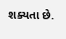શક્યતા છે.